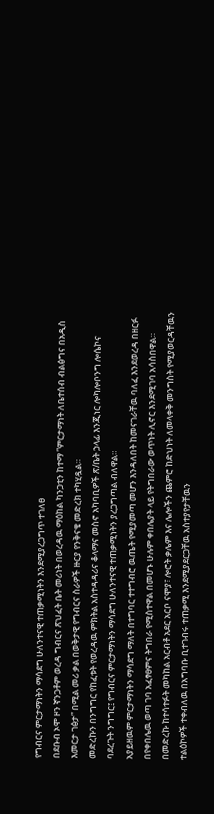የግብርና ምርታማነትን ማሳደግ ሁለንተናዊ ተጠቃሚነትን እንደሚያረጋግጥ ተገለፀ
በደቡብ ኦሞ ዞን ኛንጋቶም ወረዳ ግብርና ጽህፈት ቤት መሪነት በወረዳዉ ማዕከል ካንጋቲን ከተማ ”ምርታማነት ለቤተሰብ ብልፅግና በአዲስ እመርታ ገፅታ” በሚል መሪ ቃል በወቅታዊ የግብርና ስራዎች ዙርያ የንቅናቄ መድረክ ተካሂዷል።
መድረኩን በንግግር የከፈቱት የወረዳዉ ምክትል አስተዳዳሪና ቆላማና መስኖ አካባቢዎች ጽ/ቤት ኃላፊ እንጂነር ሎካሎቦንግ ሎሴኮና ባደረጉት ንግግር፤ የግብርና ምርታማነትን ማሳደግ ሁለንተናዊ ተጠቃሚነትን ያረጋግጣል ብለዋል።
አያይዘዉም ምርታማነትን ማሳደግ ማለት በተግባር ተተግብሮ ዉጤት የሚያመጣ መሆን እንዳለበት ከመናገራቸዉ ባለፈ እንደወረዳ በዘርፉ በየቀበሌዉ ወጣ ገባ አፈፃፀምና ትግበራ የሚስተዋል በመሆኑ ሁሉም ቀበሌያት ላይ የትግበራው ወጥነት ሊኖር እንደሚገባ አሳስበዋል።
በመድረኩ ከተሳተፉት መካከል አርብቶ አደር አርቦ ናሞያ፣ ሎሮት ቃሌም እና ሌሎችን ጨምሮ ከድህነት ለመላቀቅ መንግስት የሚያወርዳቸዉን ተልዕኮዎች ተቀብለዉ በአግባቡ ቢተገብሩ ተጠቃሚ እንደሚያደርጋቸዉ አስተያየታቸዉን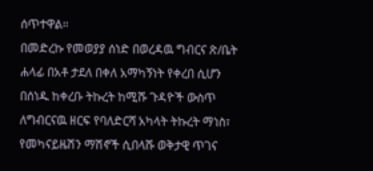ሰጥተዋል።
በመድረኩ የመወያያ ሰነድ በወረዳዉ ግብርና ጽ/ቤት ሐላፊ በአቶ ታደለ በቀለ አማካኝነት የቀረበ ሲሆን በሰነዱ ከቀረቡ ትኩረት ከሚሹ ጉዳዮች ውስጥ ለግብርናዉ ዘርፍ የባለድርሻ አካላት ትኩረት ማነስ፣ የመካናይዜሽን ማሽኖች ሲበላሹ ወቅታዊ ጥገና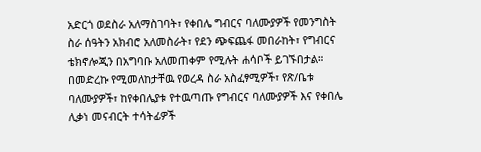አድርጎ ወደስራ አለማስገባት፣ የቀበሌ ግብርና ባለሙያዎች የመንግስት ስራ ሰዓትን አክብሮ አለመስራት፣ የደን ጭፍጨፋ መበራከት፣ የግብርና ቴክኖሎጂን በአግባቡ አለመጠቀም የሚሉት ሐሳቦች ይገኙበታል።
በመድረኩ የሚመለከታቸዉ የወረዳ ስራ አስፈፃሚዎች፣ የጽ/ቤቱ ባለሙያዎች፣ ከየቀበሌያቱ የተዉጣጡ የግብርና ባለሙያዎች እና የቀበሌ ሊቃነ መናብርት ተሳትፊዎች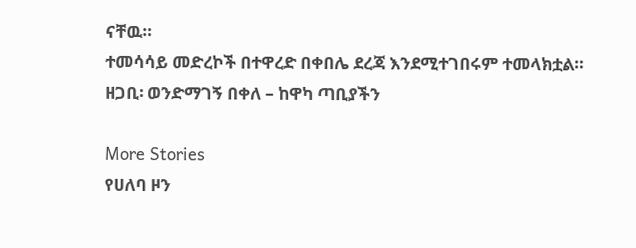ናቸዉ።
ተመሳሳይ መድረኮች በተዋረድ በቀበሌ ደረጃ እንደሚተገበሩም ተመላክቷል።
ዘጋቢ፡ ወንድማገኝ በቀለ – ከዋካ ጣቢያችን

More Stories
የሀለባ ዞን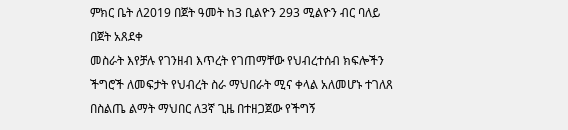ምክር ቤት ለ2019 በጀት ዓመት ከ3 ቢልዮን 293 ሚልዮን ብር ባለይ በጀት አጸደቀ
መስራት እየቻሉ የገንዘብ እጥረት የገጠማቸው የህብረተሰብ ክፍሎችን ችግሮች ለመፍታት የህብረት ስራ ማህበራት ሚና ቀላል አለመሆኑ ተገለጸ
በስልጤ ልማት ማህበር ለ3ኛ ጊዜ በተዘጋጀው የችግኝ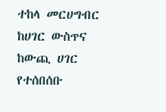ተከላ መርሀግብር ከሀገር ውስጥና ከውጪ ሀገር የተሰበሰቡ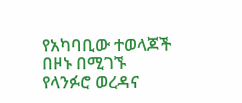የአካባቢው ተወላጆች በዞኑ በሚገኙ የላንፉሮ ወረዳና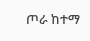ጦራ ከተማ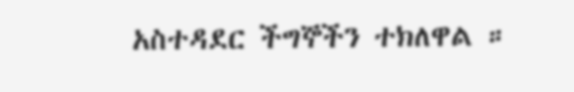አስተዳደር ችግኞችን ተክለዋል ።